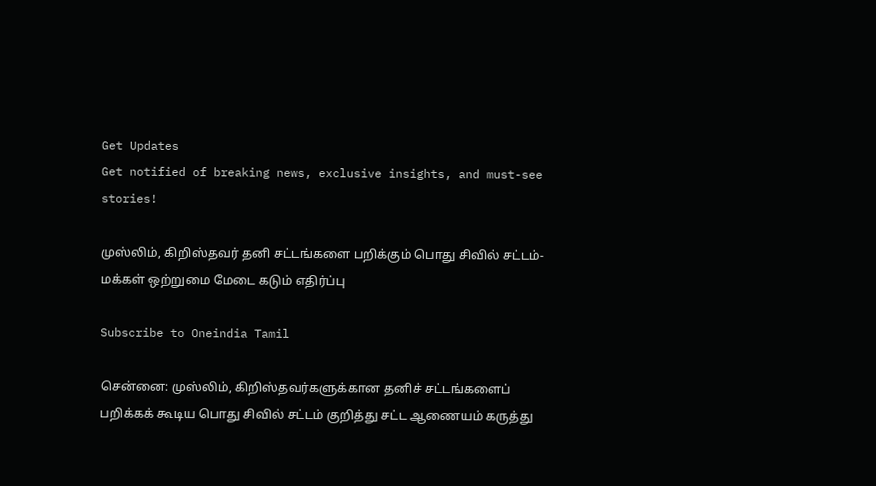Get Updates
Get notified of breaking news, exclusive insights, and must-see stories!

முஸ்லிம், கிறிஸ்தவர் தனி சட்டங்களை பறிக்கும் பொது சிவில் சட்டம்- மக்கள் ஒற்றுமை மேடை கடும் எதிர்ப்பு

Subscribe to Oneindia Tamil

சென்னை: முஸ்லிம், கிறிஸ்தவர்களுக்கான தனிச் சட்டங்களைப் பறிக்கக் கூடிய பொது சிவில் சட்டம் குறித்து சட்ட ஆணையம் கருத்து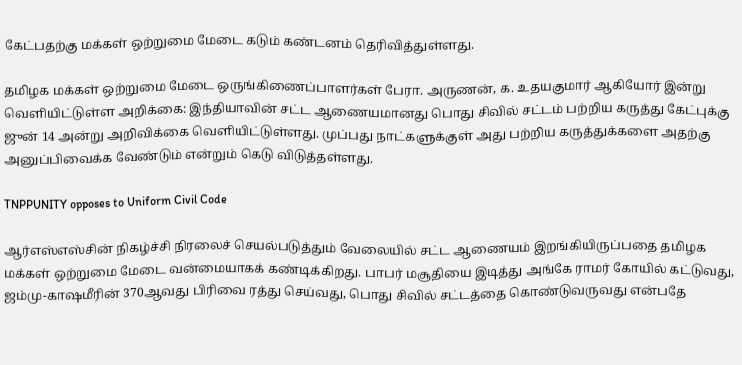கேட்பதற்கு மக்கள் ஒற்றுமை மேடை கடும் கண்டனம் தெரிவித்துள்ளது.

தமிழக மக்கள் ஒற்றுமை மேடை ஒருங்கிணைப்பாளர்கள் பேரா. அருணன், க. உதயகுமார் ஆகியோர் இன்று வெளியிட்டுள்ள அறிக்கை: இந்தியாவின் சட்ட ஆணையமானது பொது சிவில் சட்டம் பற்றிய கருத்து கேட்புக்கு ஜுன் 14 அன்று அறிவிக்கை வெளியிட்டுள்ளது. முப்பது நாட்களுக்குள் அது பற்றிய கருத்துக்களை அதற்கு அனுப்பிவைக்க வேண்டும் என்றும் கெடு விடுத்தள்ளது.

TNPPUNITY opposes to Uniform Civil Code

ஆர்எஸ்எஸ்சின் நிகழ்ச்சி நிரலைச் செயல்படுத்தும் வேலையில் சட்ட ஆணையம் இறங்கியிருப்பதை தமிழக மக்கள் ஒற்றுமை மேடை வன்மையாகக் கண்டிக்கிறது. பாபர் மசூதியை இடித்து அங்கே ராமர் கோயில் கட்டுவது, ஜம்மு-காஷமீரின் 370ஆவது பிரிவை ரத்து செய்வது, பொது சிவில் சட்டத்தை கொண்டுவருவது என்பதே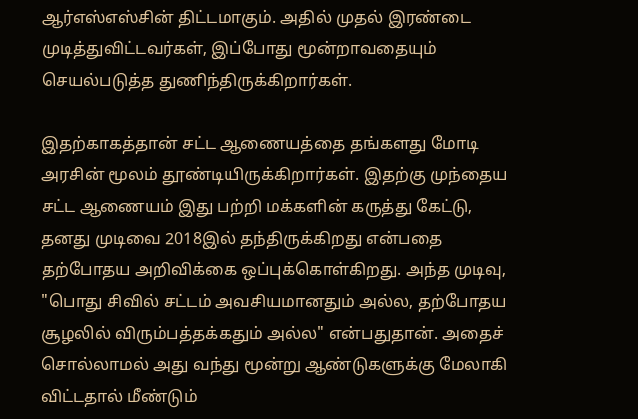ஆர்எஸ்எஸ்சின் திட்டமாகும். அதில் முதல் இரண்டை முடித்துவிட்டவர்கள், இப்போது மூன்றாவதையும் செயல்படுத்த துணிந்திருக்கிறார்கள்.

இதற்காகத்தான் சட்ட ஆணையத்தை தங்களது மோடி அரசின் மூலம் தூண்டியிருக்கிறார்கள். இதற்கு முந்தைய சட்ட ஆணையம் இது பற்றி மக்களின் கருத்து கேட்டு, தனது முடிவை 2018இல் தந்திருக்கிறது என்பதை தற்போதய அறிவிக்கை ஒப்புக்கொள்கிறது. அந்த முடிவு, "பொது சிவில் சட்டம் அவசியமானதும் அல்ல, தற்போதய சூழலில் விரும்பத்தக்கதும் அல்ல" என்பதுதான். அதைச் சொல்லாமல் அது வந்து மூன்று ஆண்டுகளுக்கு மேலாகி விட்டதால் மீண்டும்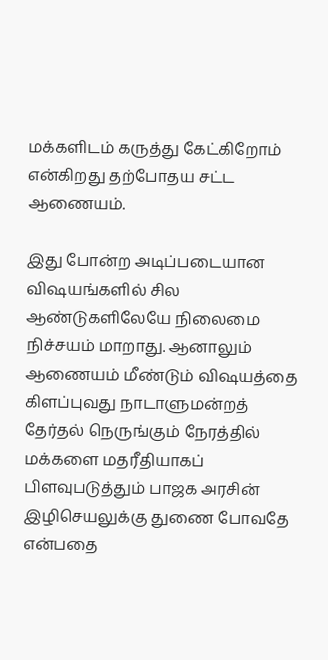மக்களிடம் கருத்து கேட்கிறோம் என்கிறது தற்போதய சட்ட ஆணையம்.

இது போன்ற அடிப்படையான விஷயங்களில் சில ஆண்டுகளிலேயே நிலைமை நிச்சயம் மாறாது. ஆனாலும் ஆணையம் மீண்டும் விஷயத்தை கிளப்புவது நாடாளுமன்றத் தேர்தல் நெருங்கும் நேரத்தில் மக்களை மதரீதியாகப் பிளவுபடுத்தும் பாஜக அரசின் இழிசெயலுக்கு துணை போவதே என்பதை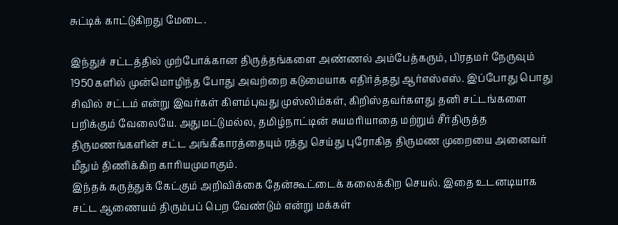சுட்டிக் காட்டுகிறது மேடை.

இந்துச் சட்டத்தில் முற்போக்கான திருத்தங்களை அண்ணல் அம்பேத்கரும், பிரதமர் நேருவும் 1950களில் முன்மொழிந்த போது அவற்றை கடுமையாக எதிர்த்தது ஆர்எஸ்எஸ். இப்போது பொது சிவில் சட்டம் என்று இவர்கள் கிளம்புவது முஸ்லிம்கள், கிறிஸ்தவர்களது தனி சட்டங்களை பறிக்கும் வேலையே. அதுமட்டுமல்ல, தமிழ்நாட்டின் சுயமரியாதை மற்றும் சீர்திருத்த திருமணங்களின் சட்ட அங்கீகாரத்தையும் ரத்து செய்து புரோகித திருமண முறையை அனைவர் மீதும் திணிக்கிற காரியமுமாகும்.
இந்தக் கருத்துக் கேட்கும் அறிவிக்கை தேன்கூட்டைக் கலைக்கிற செயல். இதை உடனடியாக சட்ட ஆணையம் திரும்பப் பெற வேண்டும் என்று மக்கள்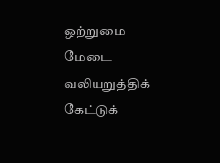ஒற்றுமை மேடை வலியறுத்திக் கேட்டுக்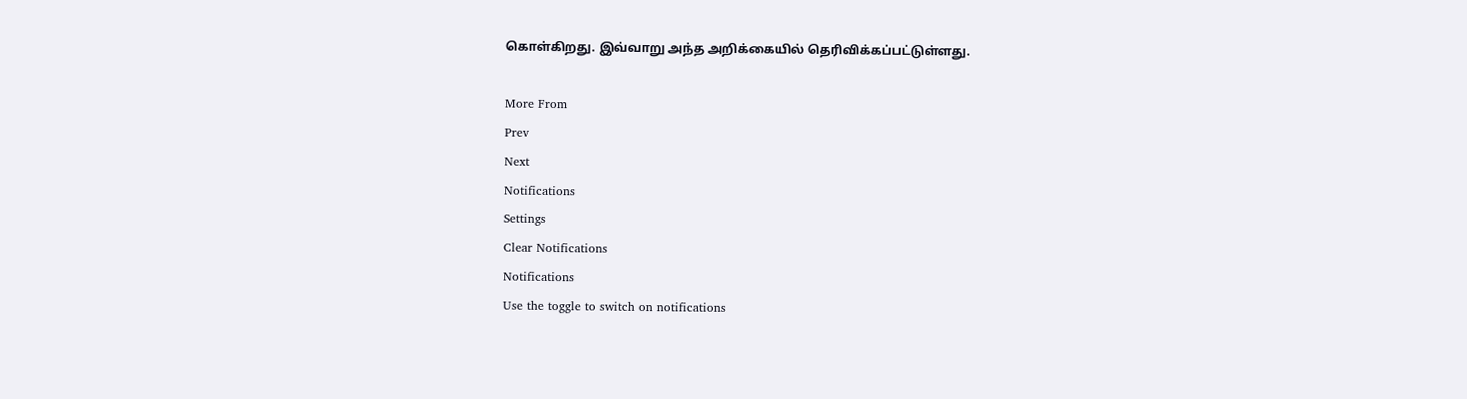கொள்கிறது. இவ்வாறு அந்த அறிக்கையில் தெரிவிக்கப்பட்டுள்ளது.

More From
Prev
Next
Notifications
Settings
Clear Notifications
Notifications
Use the toggle to switch on notifications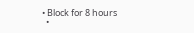• Block for 8 hours
  •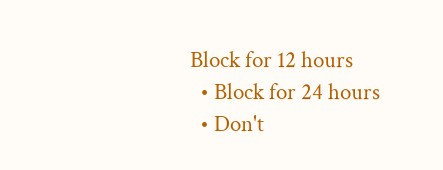Block for 12 hours
  • Block for 24 hours
  • Don't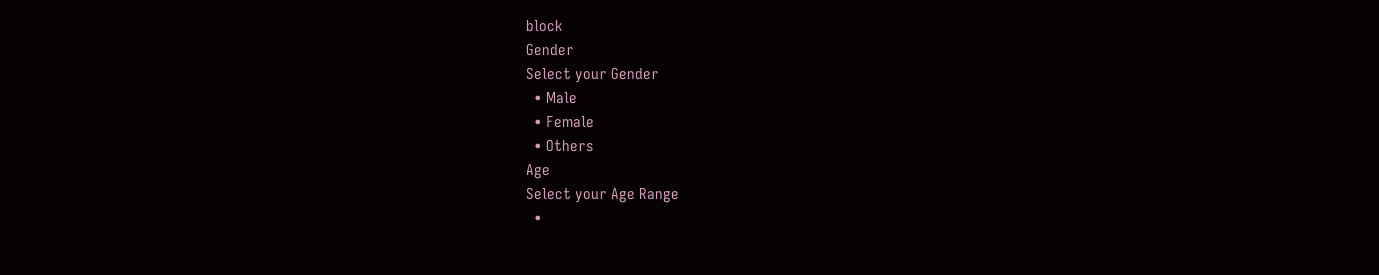block
Gender
Select your Gender
  • Male
  • Female
  • Others
Age
Select your Age Range
  •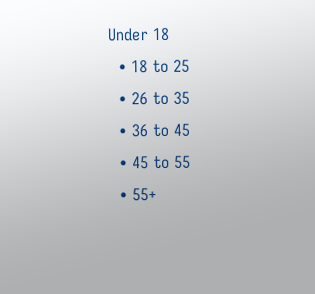Under 18
  • 18 to 25
  • 26 to 35
  • 36 to 45
  • 45 to 55
  • 55+